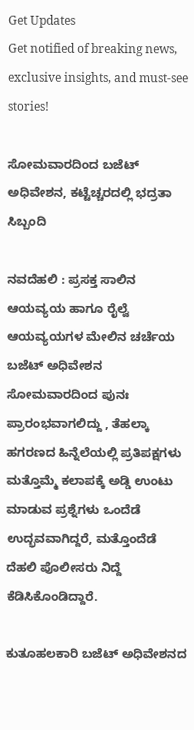Get Updates
Get notified of breaking news, exclusive insights, and must-see stories!

ಸೋಮವಾರದಿಂದ ಬಜೆಟ್‌ ಅಧಿವೇಶನ, ಕಟ್ಟೆಚ್ಚರದಲ್ಲಿ ಭದ್ರತಾ ಸಿಬ್ಬಂದಿ

ನವದೆಹಲಿ : ಪ್ರಸಕ್ತ ಸಾಲಿನ ಆಯವ್ಯಯ ಹಾಗೂ ರೈಲ್ವೆ ಆಯವ್ಯಯಗಳ ಮೇಲಿನ ಚರ್ಚೆಯ ಬಜೆಟ್‌ ಅಧಿವೇಶನ ಸೋಮವಾರದಿಂದ ಪುನಃ ಪ್ರಾರಂಭವಾಗಲಿದ್ದು , ತೆಹಲ್ಕಾ ಹಗರಣದ ಹಿನ್ನೆಲೆಯಲ್ಲಿ ಪ್ರತಿಪಕ್ಷಗಳು ಮತ್ತೊಮ್ಮೆ ಕಲಾಪಕ್ಕೆ ಅಡ್ಡಿ ಉಂಟು ಮಾಡುವ ಪ್ರಶ್ನೆಗಳು ಒಂದೆಡೆ ಉದ್ಭವವಾಗಿದ್ದರೆ, ಮತ್ತೊಂದೆಡೆ ದೆಹಲಿ ಪೊಲೀಸರು ನಿದ್ದೆ ಕೆಡಿಸಿಕೊಂಡಿದ್ದಾರೆ.

ಕುತೂಹಲಕಾರಿ ಬಜೆಟ್‌ ಅಧಿವೇಶನದ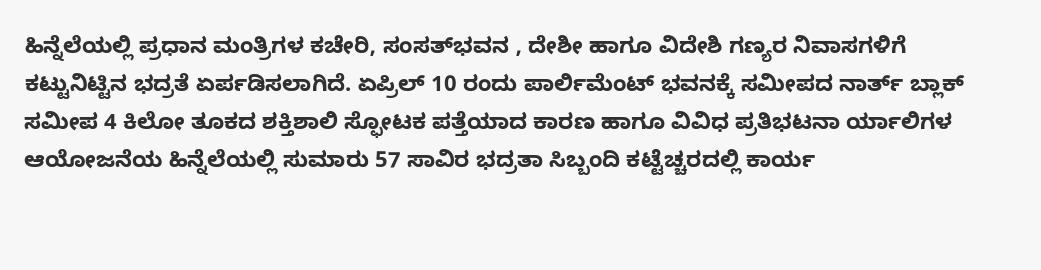ಹಿನ್ನೆಲೆಯಲ್ಲಿ ಪ್ರಧಾನ ಮಂತ್ರಿಗಳ ಕಚೇರಿ, ಸಂಸತ್‌ಭವನ , ದೇಶೀ ಹಾಗೂ ವಿದೇಶಿ ಗಣ್ಯರ ನಿವಾಸಗಳಿಗೆ ಕಟ್ಟುನಿಟ್ಟಿನ ಭದ್ರತೆ ಏರ್ಪಡಿಸಲಾಗಿದೆ. ಏಪ್ರಿಲ್‌ 10 ರಂದು ಪಾರ್ಲಿಮೆಂಟ್‌ ಭವನಕ್ಕೆ ಸಮೀಪದ ನಾರ್ತ್‌ ಬ್ಲಾಕ್‌ ಸಮೀಪ 4 ಕಿಲೋ ತೂಕದ ಶಕ್ತಿಶಾಲಿ ಸ್ಫೋಟಕ ಪತ್ತೆಯಾದ ಕಾರಣ ಹಾಗೂ ವಿವಿಧ ಪ್ರತಿಭಟನಾ ರ್ಯಾಲಿಗಳ ಆಯೋಜನೆಯ ಹಿನ್ನೆಲೆಯಲ್ಲಿ ಸುಮಾರು 57 ಸಾವಿರ ಭದ್ರತಾ ಸಿಬ್ಬಂದಿ ಕಟ್ಟೆಚ್ಚರದಲ್ಲಿ ಕಾರ್ಯ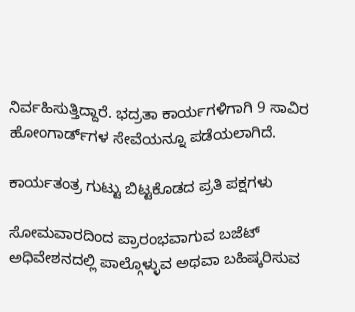ನಿರ್ವಹಿಸುತ್ತಿದ್ದಾರೆ. ಭದ್ರತಾ ಕಾರ್ಯಗಳಿಗಾಗಿ 9 ಸಾವಿರ ಹೋಂಗಾರ್ಡ್‌ಗಳ ಸೇವೆಯನ್ನೂ ಪಡೆಯಲಾಗಿದೆ.

ಕಾರ್ಯತಂತ್ರ ಗುಟ್ಟು ಬಿಟ್ಟಕೊಡದ ಪ್ರತಿ ಪಕ್ಷಗಳು

ಸೋಮವಾರದಿಂದ ಪ್ರಾರಂಭವಾಗುವ ಬಜೆಟ್‌ ಅಧಿವೇಶನದಲ್ಲಿ ಪಾಲ್ಗೊಳ್ಳುವ ಅಥವಾ ಬಹಿಷ್ಕರಿಸುವ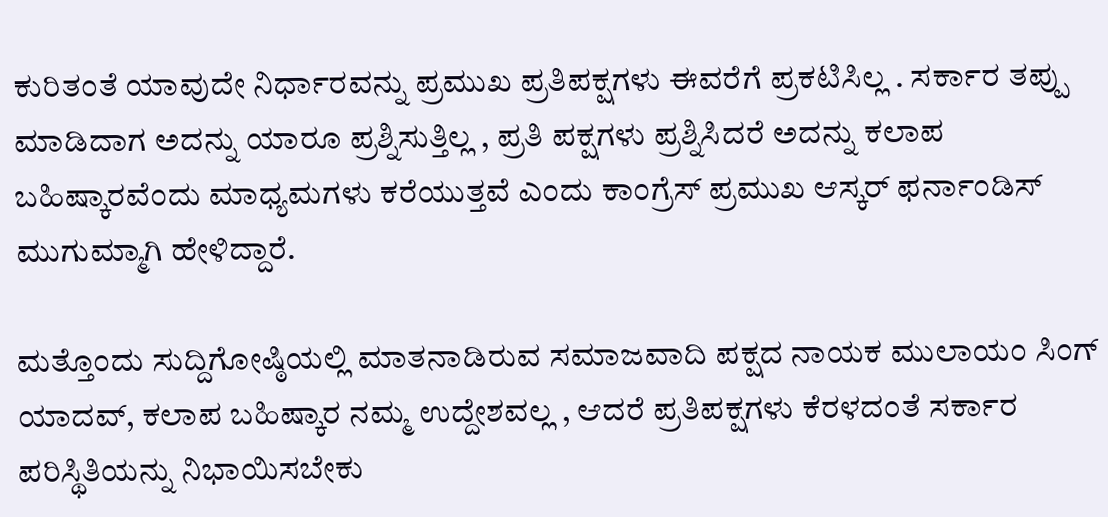ಕುರಿತಂತೆ ಯಾವುದೇ ನಿರ್ಧಾರವನ್ನು ಪ್ರಮುಖ ಪ್ರತಿಪಕ್ಷಗಳು ಈವರೆಗೆ ಪ್ರಕಟಿಸಿಲ್ಲ . ಸರ್ಕಾರ ತಪ್ಪು ಮಾಡಿದಾಗ ಅದನ್ನು ಯಾರೂ ಪ್ರಶ್ನಿಸುತ್ತಿಲ್ಲ , ಪ್ರತಿ ಪಕ್ಷಗಳು ಪ್ರಶ್ನಿಸಿದರೆ ಅದನ್ನು ಕಲಾಪ ಬಹಿಷ್ಕಾರವೆಂದು ಮಾಧ್ಯಮಗಳು ಕರೆಯುತ್ತವೆ ಎಂದು ಕಾಂಗ್ರೆಸ್‌ ಪ್ರಮುಖ ಆಸ್ಕರ್‌ ಫರ್ನಾಂಡಿಸ್‌ ಮುಗುಮ್ಮಾಗಿ ಹೇಳಿದ್ದಾರೆ.

ಮತ್ತೊಂದು ಸುದ್ದಿಗೋಷ್ಠಿಯಲ್ಲಿ ಮಾತನಾಡಿರುವ ಸಮಾಜವಾದಿ ಪಕ್ಷದ ನಾಯಕ ಮುಲಾಯಂ ಸಿಂಗ್‌ ಯಾದವ್‌, ಕಲಾಪ ಬಹಿಷ್ಕಾರ ನಮ್ಮ ಉದ್ದೇಶವಲ್ಲ , ಆದರೆ ಪ್ರತಿಪಕ್ಷಗಳು ಕೆರಳದಂತೆ ಸರ್ಕಾರ ಪರಿಸ್ಥಿತಿಯನ್ನು ನಿಭಾಯಿಸಬೇಕು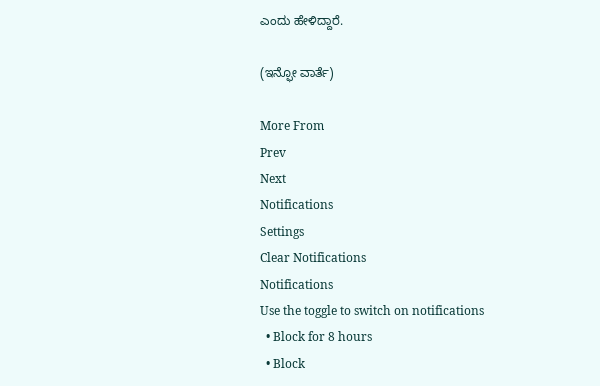ಎಂದು ಹೇಳಿದ್ದಾರೆ.

(ಇನ್ಫೋ ವಾರ್ತೆ)

More From
Prev
Next
Notifications
Settings
Clear Notifications
Notifications
Use the toggle to switch on notifications
  • Block for 8 hours
  • Block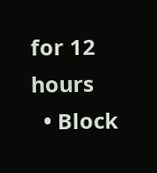for 12 hours
  • Block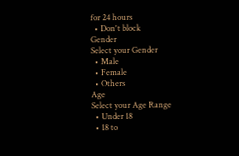for 24 hours
  • Don't block
Gender
Select your Gender
  • Male
  • Female
  • Others
Age
Select your Age Range
  • Under 18
  • 18 to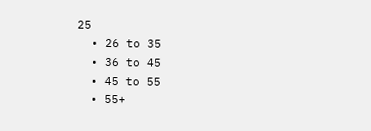25
  • 26 to 35
  • 36 to 45
  • 45 to 55
  • 55+